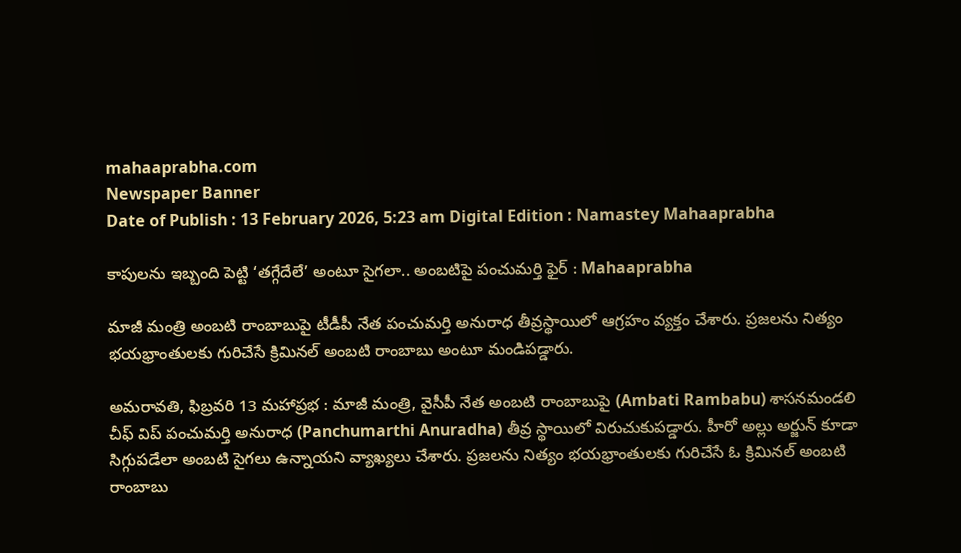mahaaprabha.com
Newspaper Banner
Date of Publish : 13 February 2026, 5:23 am Digital Edition : Namastey Mahaaprabha

కాపులను ఇబ్బంది పెట్టి ‘తగ్గేదేలే’ అంటూ సైగలా.. అంబటిపై పంచుమర్తి ఫైర్ : Mahaaprabha

మాజీ మంత్రి అంబటి రాంబాబుపై టీడీపీ నేత పంచుమర్తి అనురాధ తీవ్రస్థాయిలో ఆగ్రహం వ్యక్తం చేశారు. ప్రజలను నిత్యం భయభ్రాంతులకు గురిచేసే క్రిమినల్ అంబటి రాంబాబు అంటూ మండిపడ్డారు.

అమరావతి, ఫిబ్రవరి 13 మహాప్రభ : మాజీ మంత్రి, వైసీపీ నేత అంబటి రాంబాబుపై (Ambati Rambabu) శాసనమండలి చీఫ్ విప్ పంచుమర్తి అనురాధ (Panchumarthi Anuradha) తీవ్ర స్థాయిలో విరుచుకుపడ్డారు. హీరో అల్లు అర్జున్ కూడా సిగ్గుపడేలా అంబటి సైగలు ఉన్నాయని వ్యాఖ్యలు చేశారు. ప్రజలను నిత్యం భయభ్రాంతులకు గురిచేసే ఓ క్రిమినల్ అంబటి రాంబాబు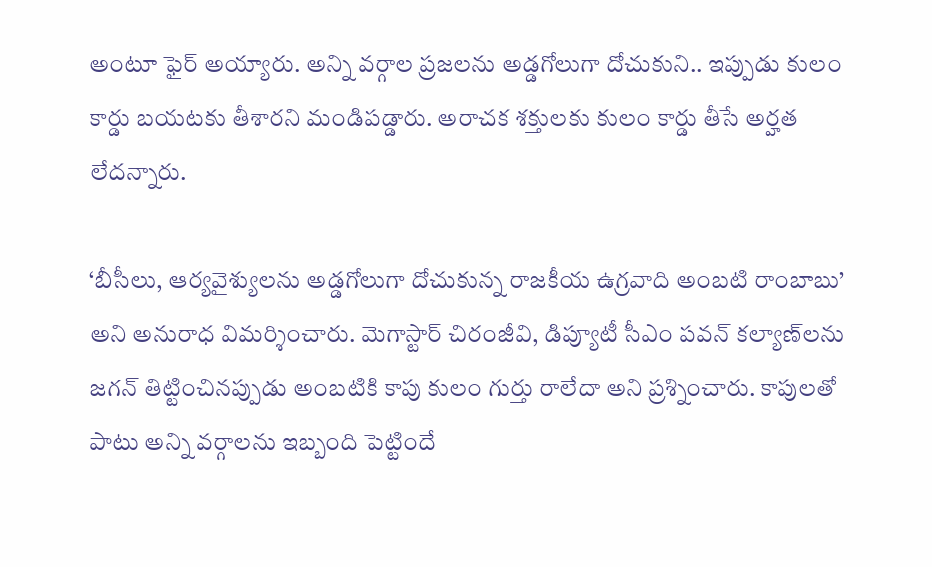అంటూ ఫైర్ అయ్యారు. అన్ని వర్గాల ప్రజలను అడ్డగోలుగా దోచుకుని.. ఇప్పుడు కులం కార్డు బయటకు తీశారని మండిపడ్డారు. అరాచక శక్తులకు కులం కార్డు తీసే అర్హత లేదన్నారు.

‘బీసీలు, ఆర్యవైశ్యులను అడ్డగోలుగా దోచుకున్న రాజకీయ ఉగ్రవాది అంబటి రాంబాబు’ అని అనురాధ విమర్శించారు. మెగాస్టార్ చిరంజీవి, డిప్యూటీ సీఎం పవన్ కల్యాణ్‌లను జగన్ తిట్టించినప్పుడు అంబటికి కాపు కులం గుర్తు రాలేదా అని ప్రశ్నించారు. కాపులతో పాటు అన్ని వర్గాలను ఇబ్బంది పెట్టిందే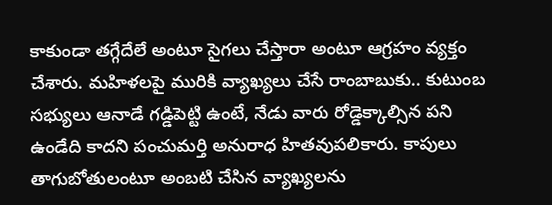కాకుండా తగ్గేదేలే అంటూ సైగలు చేస్తారా అంటూ ఆగ్రహం వ్యక్తం చేశారు. మహిళలపై మురికి వ్యాఖ్యలు చేసే రాంబాబుకు.. కుటుంబ సభ్యులు ఆనాడే గడ్డిపెట్టి ఉంటే, నేడు వారు రోడ్డెక్కాల్సిన పని ఉండేది కాదని పంచుమర్తి అనురాధ హితవుపలికారు. కాపులు తాగుబోతులంటూ అంబటి చేసిన వ్యాఖ్యలను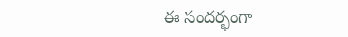ఈ సందర్భంగా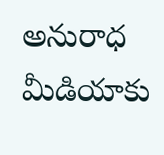అనురాధ మీడియాకు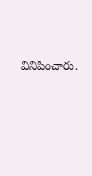వినిపించారు.